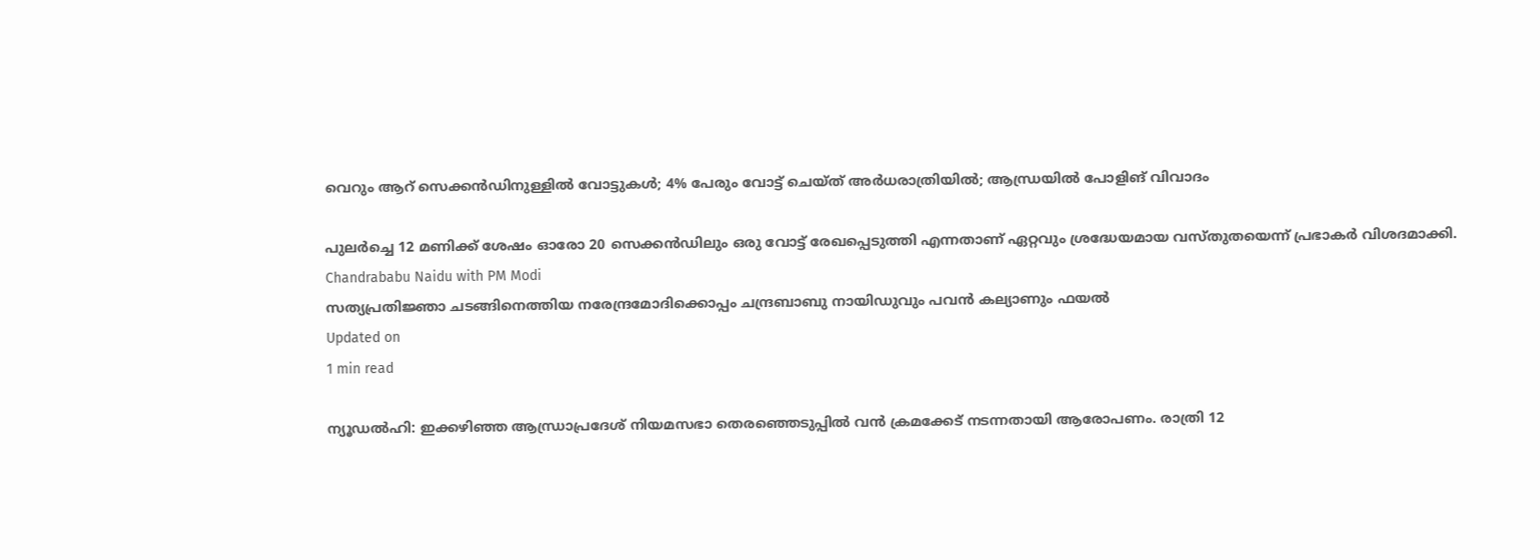വെറും ആറ് സെക്കന്‍ഡിനുള്ളില്‍ വോട്ടുകള്‍; 4% പേരും വോട്ട് ചെയ്ത് അര്‍ധരാത്രിയില്‍; ആന്ധ്രയില്‍ പോളിങ് വിവാദം

പുലര്‍ച്ചെ 12 മണിക്ക് ശേഷം ഓരോ 20 സെക്കന്‍ഡിലും ഒരു വോട്ട് രേഖപ്പെടുത്തി എന്നതാണ് ഏറ്റവും ശ്രദ്ധേയമായ വസ്തുതയെന്ന് പ്രഭാകര്‍ വിശദമാക്കി.
Chandrababu Naidu with PM Modi
സത്യപ്രതിജ്ഞാ ചടങ്ങിനെത്തിയ നരേന്ദ്രമോദിക്കൊപ്പം ചന്ദ്രബാബു നായിഡുവും പവന്‍ കല്യാണും ഫയല്‍
Updated on
1 min read

ന്യൂഡല്‍ഹി: ഇക്കഴിഞ്ഞ ആന്ധ്രാപ്രദേശ് നിയമസഭാ തെരഞ്ഞെടുപ്പില്‍ വന്‍ ക്രമക്കേട് നടന്നതായി ആരോപണം. രാത്രി 12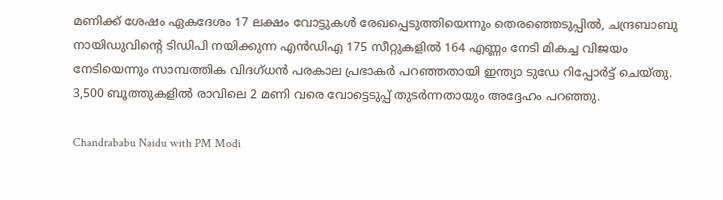മണിക്ക് ശേഷം ഏകദേശം 17 ലക്ഷം വോട്ടുകള്‍ രേഖപ്പെടുത്തിയെന്നും തെരഞ്ഞെടുപ്പില്‍, ചന്ദ്രബാബു നായിഡുവിന്റെ ടിഡിപി നയിക്കുന്ന എന്‍ഡിഎ 175 സീറ്റുകളില്‍ 164 എണ്ണം നേടി മികച്ച വിജയം നേടിയെന്നും സാമ്പത്തിക വിദഗ്ധന്‍ പരകാല പ്രഭാകര്‍ പറഞ്ഞതായി ഇന്ത്യാ ടുഡേ റിപ്പോര്‍ട്ട് ചെയ്തു. 3,500 ബൂത്തുകളില്‍ രാവിലെ 2 മണി വരെ വോട്ടെടുപ്പ് തുടര്‍ന്നതായും അദ്ദേഹം പറഞ്ഞു.

Chandrababu Naidu with PM Modi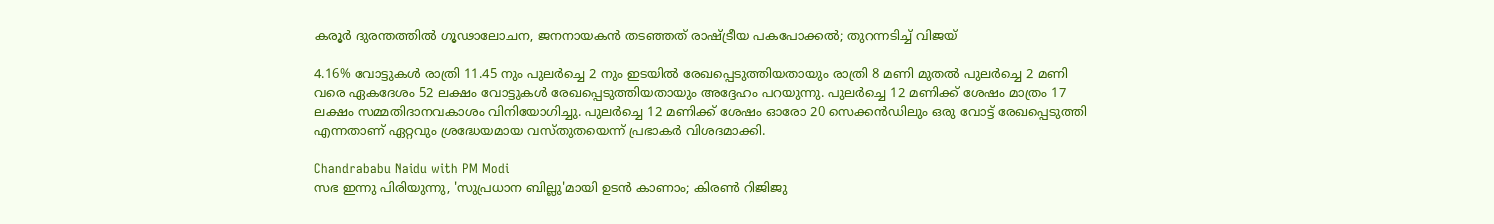കരൂര്‍ ദുരന്തത്തില്‍ ഗൂഢാലോചന, ജനനായകൻ തടഞ്ഞത് രാഷ്ട്രീയ പകപോക്കൽ; തുറന്നടിച്ച് വിജയ്

4.16% വോട്ടുകള്‍ രാത്രി 11.45 നും പുലര്‍ച്ചെ 2 നും ഇടയില്‍ രേഖപ്പെടുത്തിയതായും രാത്രി 8 മണി മുതല്‍ പുലര്‍ച്ചെ 2 മണി വരെ ഏകദേശം 52 ലക്ഷം വോട്ടുകള്‍ രേഖപ്പെടുത്തിയതായും അദ്ദേഹം പറയുന്നു. പുലര്‍ച്ചെ 12 മണിക്ക് ശേഷം മാത്രം 17 ലക്ഷം സമ്മതിദാനവകാശം വിനിയോഗിച്ചു. പുലര്‍ച്ചെ 12 മണിക്ക് ശേഷം ഓരോ 20 സെക്കന്‍ഡിലും ഒരു വോട്ട് രേഖപ്പെടുത്തി എന്നതാണ് ഏറ്റവും ശ്രദ്ധേയമായ വസ്തുതയെന്ന് പ്രഭാകര്‍ വിശദമാക്കി.

Chandrababu Naidu with PM Modi
സഭ ഇന്നു പിരിയുന്നു, 'സുപ്രധാന ബില്ലു'മായി ഉടന്‍ കാണാം; കിരണ്‍ റിജിജു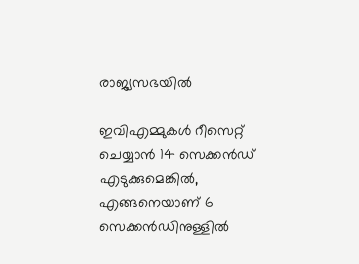രാജ്യസഭയില്‍

ഇവിഎമ്മുകള്‍ റീസെറ്റ് ചെയ്യാന്‍ 14 സെക്കന്‍ഡ് എടുക്കുമെങ്കില്‍, എങ്ങനെയാണ് 6 സെക്കന്‍ഡിനുള്ളില്‍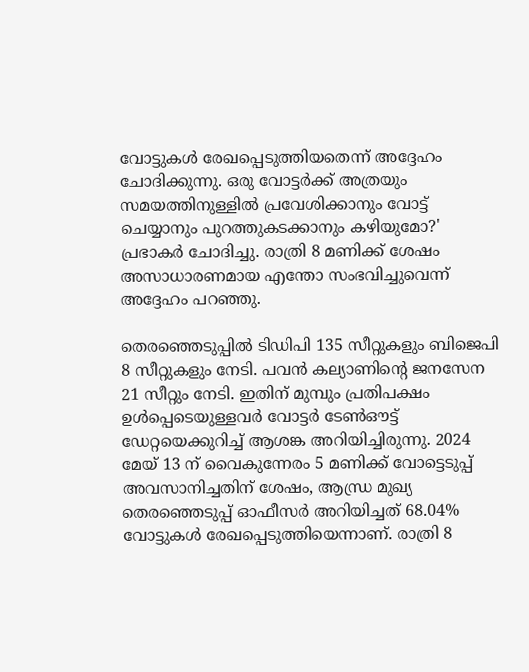വോട്ടുകള്‍ രേഖപ്പെടുത്തിയതെന്ന് അദ്ദേഹം ചോദിക്കുന്നു. ഒരു വോട്ടര്‍ക്ക് അത്രയും സമയത്തിനുള്ളില്‍ പ്രവേശിക്കാനും വോട്ട് ചെയ്യാനും പുറത്തുകടക്കാനും കഴിയുമോ?' പ്രഭാകര്‍ ചോദിച്ചു. രാത്രി 8 മണിക്ക് ശേഷം അസാധാരണമായ എന്തോ സംഭവിച്ചുവെന്ന് അദ്ദേഹം പറഞ്ഞു.

തെരഞ്ഞെടുപ്പില്‍ ടിഡിപി 135 സീറ്റുകളും ബിജെപി 8 സീറ്റുകളും നേടി. പവന്‍ കല്യാണിന്റെ ജനസേന 21 സീറ്റും നേടി. ഇതിന് മുമ്പും പ്രതിപക്ഷം ഉള്‍പ്പെടെയുള്ളവര്‍ വോട്ടര്‍ ടേണ്‍ഔട്ട് ഡേറ്റയെക്കുറിച്ച് ആശങ്ക അറിയിച്ചിരുന്നു. 2024 മേയ് 13 ന് വൈകുന്നേരം 5 മണിക്ക് വോട്ടെടുപ്പ് അവസാനിച്ചതിന് ശേഷം, ആന്ധ്ര മുഖ്യ തെരഞ്ഞെടുപ്പ് ഓഫീസര്‍ അറിയിച്ചത് 68.04% വോട്ടുകള്‍ രേഖപ്പെടുത്തിയെന്നാണ്. രാത്രി 8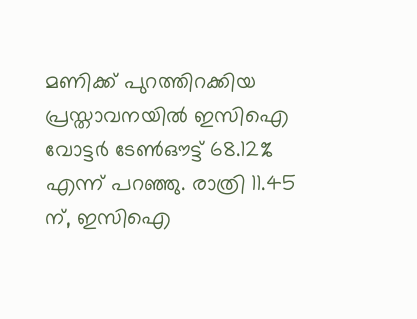മണിക്ക് പുറത്തിറക്കിയ പ്രസ്താവനയില്‍ ഇസിഐ വോട്ടര്‍ ടേണ്‍ഔട്ട് 68.12% എന്ന് പറഞ്ഞു. രാത്രി 11.45 ന്, ഇസിഐ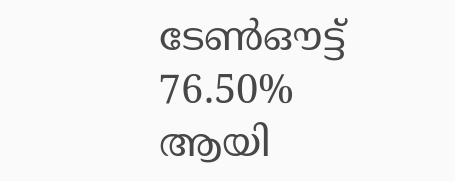ടേണ്‍ഔട്ട് 76.50% ആയി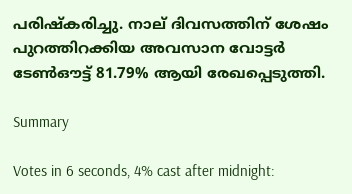പരിഷ്‌കരിച്ചു. നാല് ദിവസത്തിന് ശേഷം പുറത്തിറക്കിയ അവസാന വോട്ടര്‍ ടേണ്‍ഔട്ട് 81.79% ആയി രേഖപ്പെടുത്തി.

Summary

Votes in 6 seconds, 4% cast after midnight: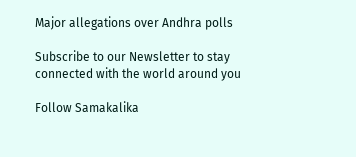Major allegations over Andhra polls

Subscribe to our Newsletter to stay connected with the world around you

Follow Samakalika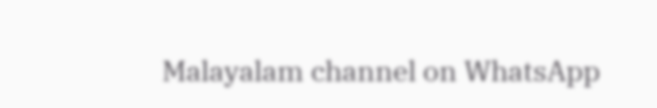Malayalam channel on WhatsApp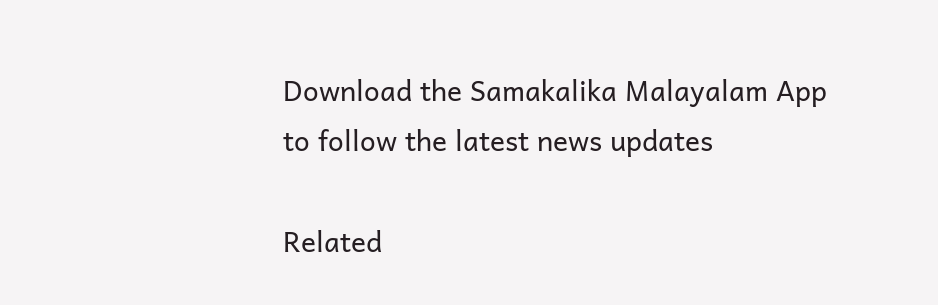Download the Samakalika Malayalam App to follow the latest news updates

Related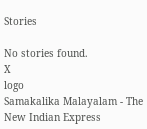Stories

No stories found.
X
logo
Samakalika Malayalam - The New Indian Express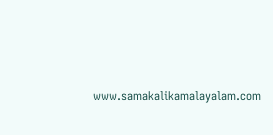www.samakalikamalayalam.com